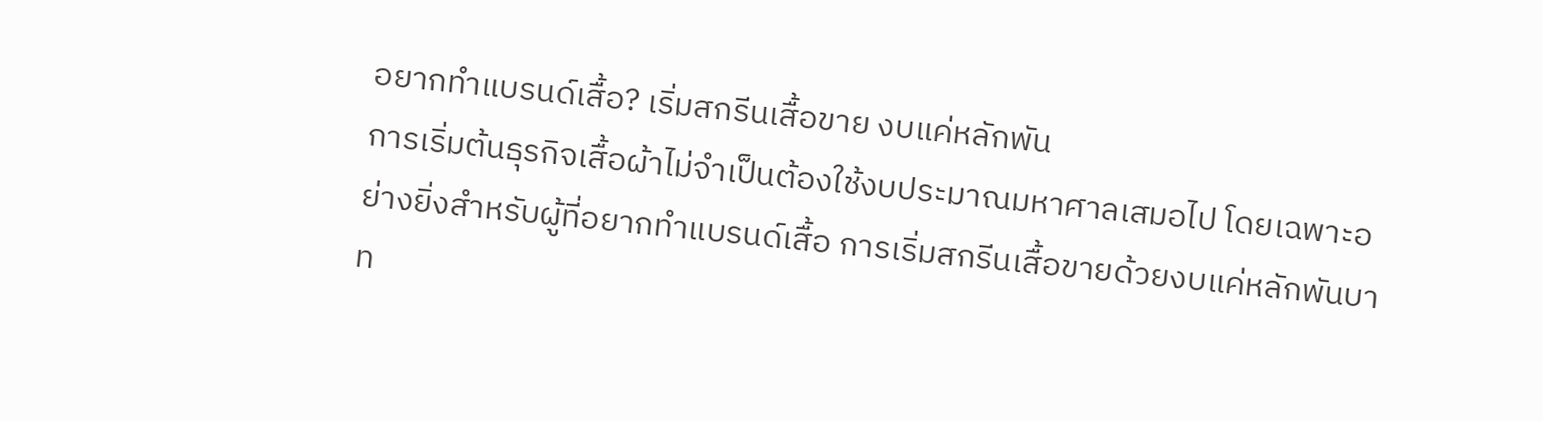อยากทำแบรนด์เสื้อ? เริ่มสกรีนเสื้อขาย งบแค่หลักพัน
การเริ่มต้นธุรกิจเสื้อผ้าไม่จำเป็นต้องใช้งบประมาณมหาศาลเสมอไป โดยเฉพาะอย่างยิ่งสำหรับผู้ที่อยากทำแบรนด์เสื้อ การเริ่มสกรีนเสื้อขายด้วยงบแค่หลักพันบาท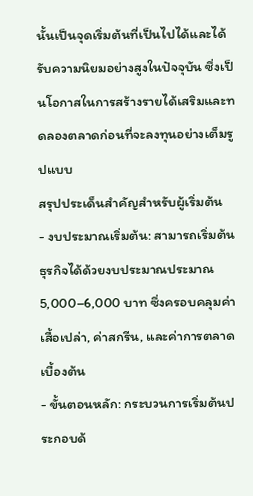นั้นเป็นจุดเริ่มต้นที่เป็นไปได้และได้รับความนิยมอย่างสูงในปัจจุบัน ซึ่งเป็นโอกาสในการสร้างรายได้เสริมและทดลองตลาดก่อนที่จะลงทุนอย่างเต็มรูปแบบ
สรุปประเด็นสำคัญสำหรับผู้เริ่มต้น
- งบประมาณเริ่มต้น: สามารถเริ่มต้นธุรกิจได้ด้วยงบประมาณประมาณ 5,000–6,000 บาท ซึ่งครอบคลุมค่าเสื้อเปล่า, ค่าสกรีน, และค่าการตลาดเบื้องต้น
- ขั้นตอนหลัก: กระบวนการเริ่มต้นประกอบด้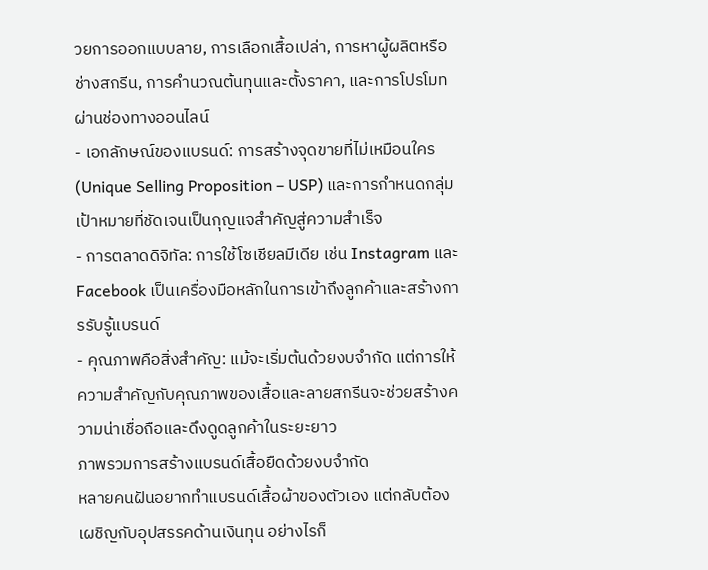วยการออกแบบลาย, การเลือกเสื้อเปล่า, การหาผู้ผลิตหรือช่างสกรีน, การคำนวณต้นทุนและตั้งราคา, และการโปรโมทผ่านช่องทางออนไลน์
- เอกลักษณ์ของแบรนด์: การสร้างจุดขายที่ไม่เหมือนใคร (Unique Selling Proposition – USP) และการกำหนดกลุ่มเป้าหมายที่ชัดเจนเป็นกุญแจสำคัญสู่ความสำเร็จ
- การตลาดดิจิทัล: การใช้โซเชียลมีเดีย เช่น Instagram และ Facebook เป็นเครื่องมือหลักในการเข้าถึงลูกค้าและสร้างการรับรู้แบรนด์
- คุณภาพคือสิ่งสำคัญ: แม้จะเริ่มต้นด้วยงบจำกัด แต่การให้ความสำคัญกับคุณภาพของเสื้อและลายสกรีนจะช่วยสร้างความน่าเชื่อถือและดึงดูดลูกค้าในระยะยาว
ภาพรวมการสร้างแบรนด์เสื้อยืดด้วยงบจำกัด
หลายคนฝันอยากทำแบรนด์เสื้อผ้าของตัวเอง แต่กลับต้องเผชิญกับอุปสรรคด้านเงินทุน อย่างไรก็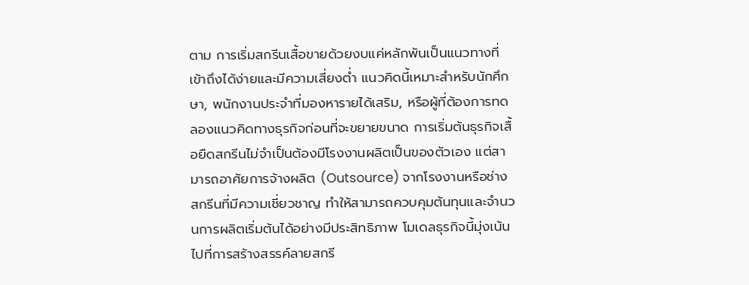ตาม การเริ่มสกรีนเสื้อขายด้วยงบแค่หลักพันเป็นแนวทางที่เข้าถึงได้ง่ายและมีความเสี่ยงต่ำ แนวคิดนี้เหมาะสำหรับนักศึกษา, พนักงานประจำที่มองหารายได้เสริม, หรือผู้ที่ต้องการทดลองแนวคิดทางธุรกิจก่อนที่จะขยายขนาด การเริ่มต้นธุรกิจเสื้อยืดสกรีนไม่จำเป็นต้องมีโรงงานผลิตเป็นของตัวเอง แต่สามารถอาศัยการจ้างผลิต (Outsource) จากโรงงานหรือช่างสกรีนที่มีความเชี่ยวชาญ ทำให้สามารถควบคุมต้นทุนและจำนวนการผลิตเริ่มต้นได้อย่างมีประสิทธิภาพ โมเดลธุรกิจนี้มุ่งเน้นไปที่การสร้างสรรค์ลายสกรี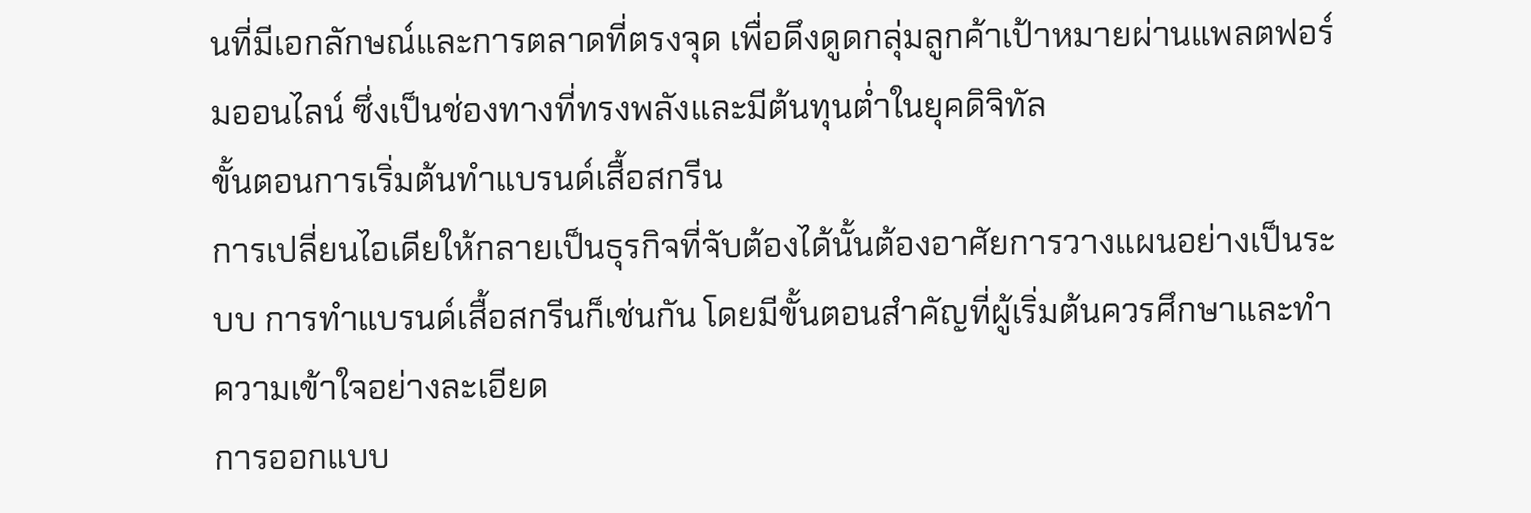นที่มีเอกลักษณ์และการตลาดที่ตรงจุด เพื่อดึงดูดกลุ่มลูกค้าเป้าหมายผ่านแพลตฟอร์มออนไลน์ ซึ่งเป็นช่องทางที่ทรงพลังและมีต้นทุนต่ำในยุคดิจิทัล
ขั้นตอนการเริ่มต้นทำแบรนด์เสื้อสกรีน
การเปลี่ยนไอเดียให้กลายเป็นธุรกิจที่จับต้องได้นั้นต้องอาศัยการวางแผนอย่างเป็นระบบ การทำแบรนด์เสื้อสกรีนก็เช่นกัน โดยมีขั้นตอนสำคัญที่ผู้เริ่มต้นควรศึกษาและทำความเข้าใจอย่างละเอียด
การออกแบบ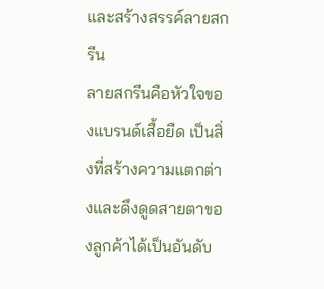และสร้างสรรค์ลายสกรีน
ลายสกรีนคือหัวใจของแบรนด์เสื้อยืด เป็นสิ่งที่สร้างความแตกต่างและดึงดูดสายตาของลูกค้าได้เป็นอันดับ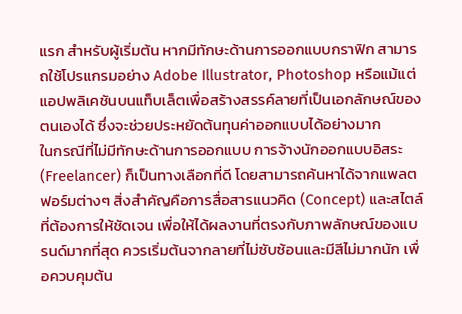แรก สำหรับผู้เริ่มต้น หากมีทักษะด้านการออกแบบกราฟิก สามารถใช้โปรแกรมอย่าง Adobe Illustrator, Photoshop หรือแม้แต่แอปพลิเคชันบนแท็บเล็ตเพื่อสร้างสรรค์ลายที่เป็นเอกลักษณ์ของตนเองได้ ซึ่งจะช่วยประหยัดต้นทุนค่าออกแบบได้อย่างมาก
ในกรณีที่ไม่มีทักษะด้านการออกแบบ การจ้างนักออกแบบอิสระ (Freelancer) ก็เป็นทางเลือกที่ดี โดยสามารถค้นหาได้จากแพลตฟอร์มต่างๆ สิ่งสำคัญคือการสื่อสารแนวคิด (Concept) และสไตล์ที่ต้องการให้ชัดเจน เพื่อให้ได้ผลงานที่ตรงกับภาพลักษณ์ของแบรนด์มากที่สุด ควรเริ่มต้นจากลายที่ไม่ซับซ้อนและมีสีไม่มากนัก เพื่อควบคุมต้น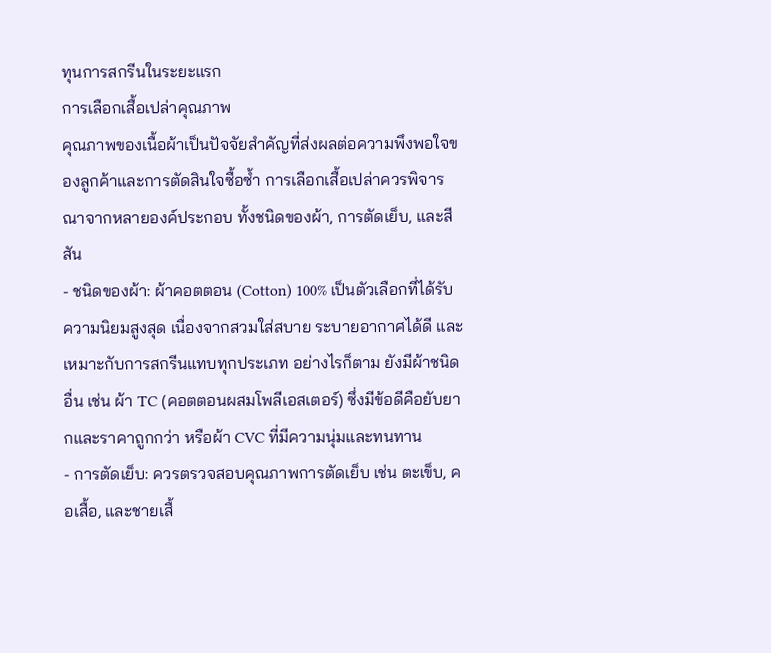ทุนการสกรีนในระยะแรก
การเลือกเสื้อเปล่าคุณภาพ
คุณภาพของเนื้อผ้าเป็นปัจจัยสำคัญที่ส่งผลต่อความพึงพอใจของลูกค้าและการตัดสินใจซื้อซ้ำ การเลือกเสื้อเปล่าควรพิจารณาจากหลายองค์ประกอบ ทั้งชนิดของผ้า, การตัดเย็บ, และสีสัน
- ชนิดของผ้า: ผ้าคอตตอน (Cotton) 100% เป็นตัวเลือกที่ได้รับความนิยมสูงสุด เนื่องจากสวมใส่สบาย ระบายอากาศได้ดี และเหมาะกับการสกรีนแทบทุกประเภท อย่างไรก็ตาม ยังมีผ้าชนิดอื่น เช่น ผ้า TC (คอตตอนผสมโพลีเอสเตอร์) ซึ่งมีข้อดีคือยับยากและราคาถูกกว่า หรือผ้า CVC ที่มีความนุ่มและทนทาน
- การตัดเย็บ: ควรตรวจสอบคุณภาพการตัดเย็บ เช่น ตะเข็บ, คอเสื้อ, และชายเสื้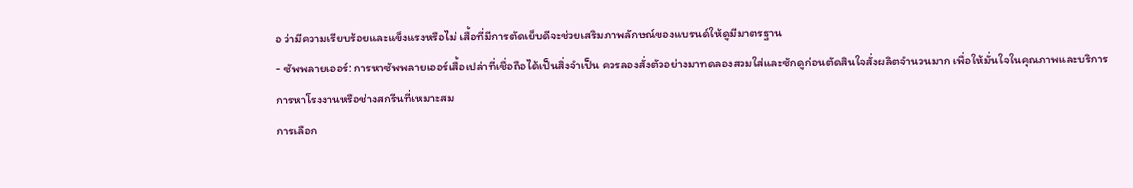อ ว่ามีความเรียบร้อยและแข็งแรงหรือไม่ เสื้อที่มีการตัดเย็บดีจะช่วยเสริมภาพลักษณ์ของแบรนด์ให้ดูมีมาตรฐาน
- ซัพพลายเออร์: การหาซัพพลายเออร์เสื้อเปล่าที่เชื่อถือได้เป็นสิ่งจำเป็น ควรลองสั่งตัวอย่างมาทดลองสวมใส่และซักดูก่อนตัดสินใจสั่งผลิตจำนวนมาก เพื่อให้มั่นใจในคุณภาพและบริการ
การหาโรงงานหรือช่างสกรีนที่เหมาะสม
การเลือก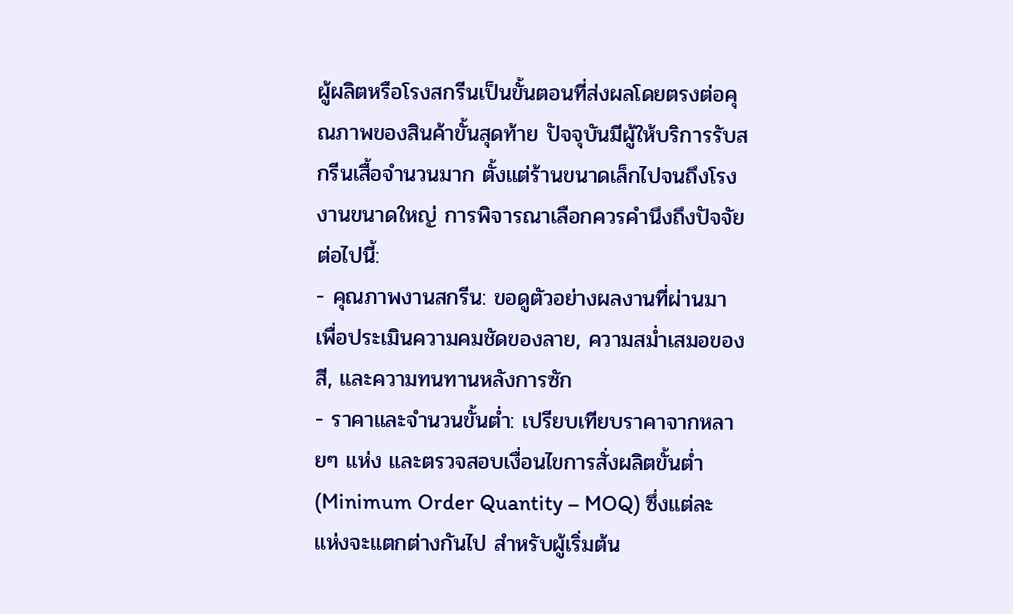ผู้ผลิตหรือโรงสกรีนเป็นขั้นตอนที่ส่งผลโดยตรงต่อคุณภาพของสินค้าขั้นสุดท้าย ปัจจุบันมีผู้ให้บริการรับสกรีนเสื้อจำนวนมาก ตั้งแต่ร้านขนาดเล็กไปจนถึงโรงงานขนาดใหญ่ การพิจารณาเลือกควรคำนึงถึงปัจจัยต่อไปนี้:
- คุณภาพงานสกรีน: ขอดูตัวอย่างผลงานที่ผ่านมา เพื่อประเมินความคมชัดของลาย, ความสม่ำเสมอของสี, และความทนทานหลังการซัก
- ราคาและจำนวนขั้นต่ำ: เปรียบเทียบราคาจากหลายๆ แห่ง และตรวจสอบเงื่อนไขการสั่งผลิตขั้นต่ำ (Minimum Order Quantity – MOQ) ซึ่งแต่ละแห่งจะแตกต่างกันไป สำหรับผู้เริ่มต้น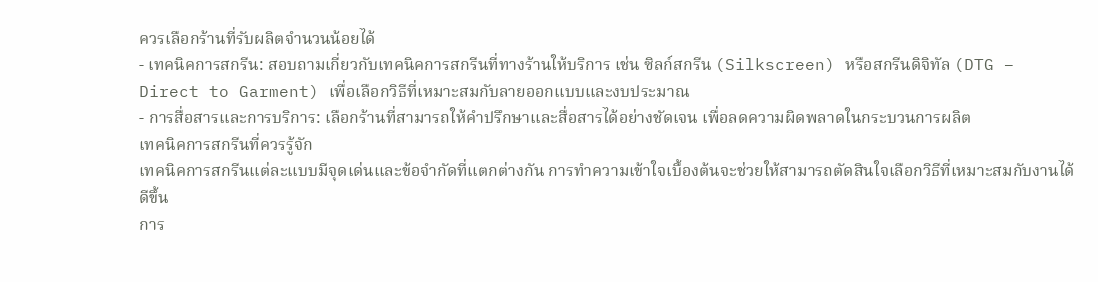ควรเลือกร้านที่รับผลิตจำนวนน้อยได้
- เทคนิคการสกรีน: สอบถามเกี่ยวกับเทคนิคการสกรีนที่ทางร้านให้บริการ เช่น ซิลก์สกรีน (Silkscreen) หรือสกรีนดิจิทัล (DTG – Direct to Garment) เพื่อเลือกวิธีที่เหมาะสมกับลายออกแบบและงบประมาณ
- การสื่อสารและการบริการ: เลือกร้านที่สามารถให้คำปรึกษาและสื่อสารได้อย่างชัดเจน เพื่อลดความผิดพลาดในกระบวนการผลิต
เทคนิคการสกรีนที่ควรรู้จัก
เทคนิคการสกรีนแต่ละแบบมีจุดเด่นและข้อจำกัดที่แตกต่างกัน การทำความเข้าใจเบื้องต้นจะช่วยให้สามารถตัดสินใจเลือกวิธีที่เหมาะสมกับงานได้ดีขึ้น
การ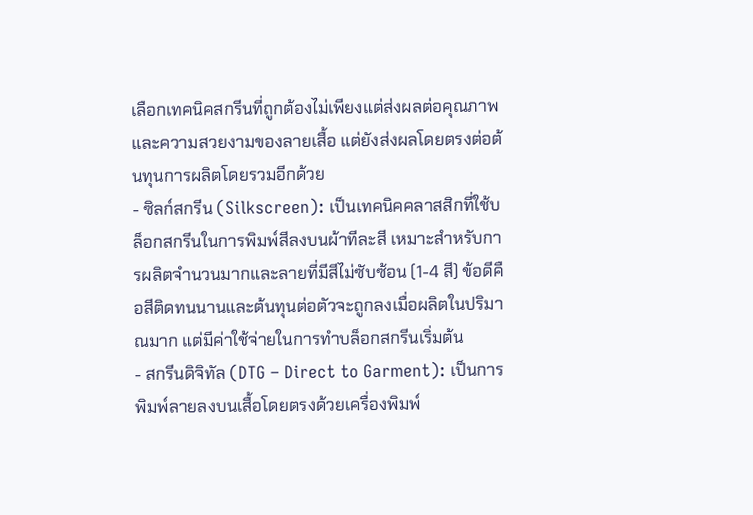เลือกเทคนิคสกรีนที่ถูกต้องไม่เพียงแต่ส่งผลต่อคุณภาพและความสวยงามของลายเสื้อ แต่ยังส่งผลโดยตรงต่อต้นทุนการผลิตโดยรวมอีกด้วย
- ซิลก์สกรีน (Silkscreen): เป็นเทคนิคคลาสสิกที่ใช้บล็อกสกรีนในการพิมพ์สีลงบนผ้าทีละสี เหมาะสำหรับการผลิตจำนวนมากและลายที่มีสีไม่ซับซ้อน (1-4 สี) ข้อดีคือสีติดทนนานและต้นทุนต่อตัวจะถูกลงเมื่อผลิตในปริมาณมาก แต่มีค่าใช้จ่ายในการทำบล็อกสกรีนเริ่มต้น
- สกรีนดิจิทัล (DTG – Direct to Garment): เป็นการพิมพ์ลายลงบนเสื้อโดยตรงด้วยเครื่องพิมพ์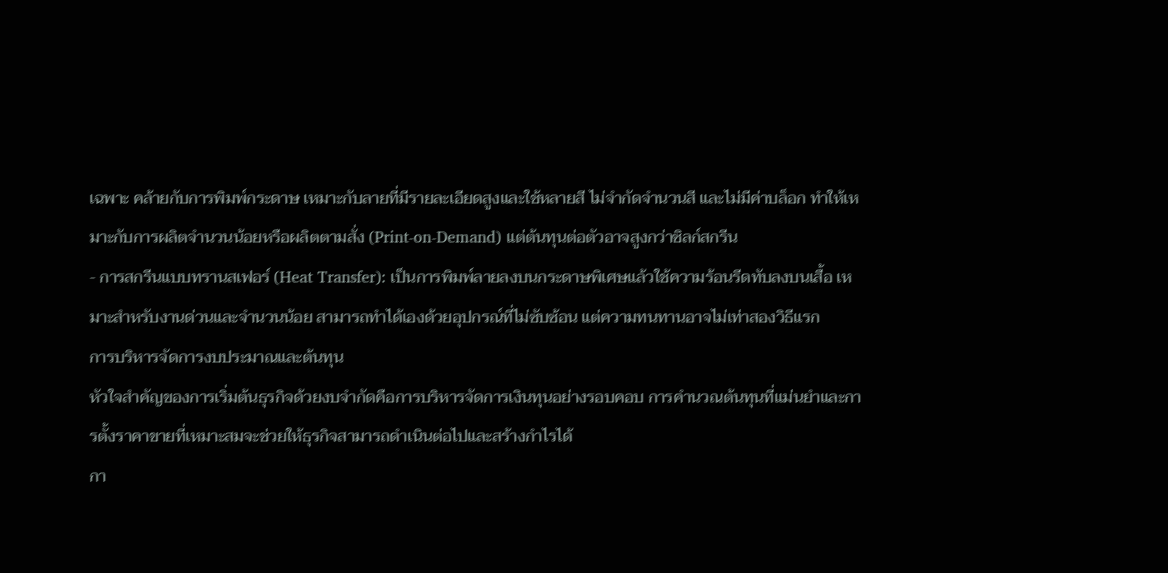เฉพาะ คล้ายกับการพิมพ์กระดาษ เหมาะกับลายที่มีรายละเอียดสูงและใช้หลายสี ไม่จำกัดจำนวนสี และไม่มีค่าบล็อก ทำให้เหมาะกับการผลิตจำนวนน้อยหรือผลิตตามสั่ง (Print-on-Demand) แต่ต้นทุนต่อตัวอาจสูงกว่าซิลก์สกรีน
- การสกรีนแบบทรานสเฟอร์ (Heat Transfer): เป็นการพิมพ์ลายลงบนกระดาษพิเศษแล้วใช้ความร้อนรีดทับลงบนเสื้อ เหมาะสำหรับงานด่วนและจำนวนน้อย สามารถทำได้เองด้วยอุปกรณ์ที่ไม่ซับซ้อน แต่ความทนทานอาจไม่เท่าสองวิธีแรก
การบริหารจัดการงบประมาณและต้นทุน
หัวใจสำคัญของการเริ่มต้นธุรกิจด้วยงบจำกัดคือการบริหารจัดการเงินทุนอย่างรอบคอบ การคำนวณต้นทุนที่แม่นยำและการตั้งราคาขายที่เหมาะสมจะช่วยให้ธุรกิจสามารถดำเนินต่อไปและสร้างกำไรได้
กา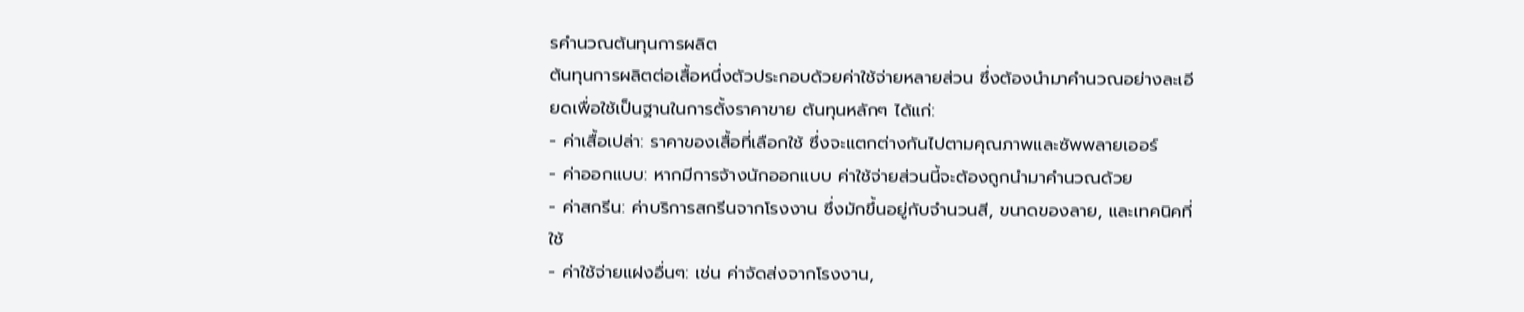รคำนวณต้นทุนการผลิต
ต้นทุนการผลิตต่อเสื้อหนึ่งตัวประกอบด้วยค่าใช้จ่ายหลายส่วน ซึ่งต้องนำมาคำนวณอย่างละเอียดเพื่อใช้เป็นฐานในการตั้งราคาขาย ต้นทุนหลักๆ ได้แก่:
- ค่าเสื้อเปล่า: ราคาของเสื้อที่เลือกใช้ ซึ่งจะแตกต่างกันไปตามคุณภาพและซัพพลายเออร์
- ค่าออกแบบ: หากมีการจ้างนักออกแบบ ค่าใช้จ่ายส่วนนี้จะต้องถูกนำมาคำนวณด้วย
- ค่าสกรีน: ค่าบริการสกรีนจากโรงงาน ซึ่งมักขึ้นอยู่กับจำนวนสี, ขนาดของลาย, และเทคนิคที่ใช้
- ค่าใช้จ่ายแฝงอื่นๆ: เช่น ค่าจัดส่งจากโรงงาน,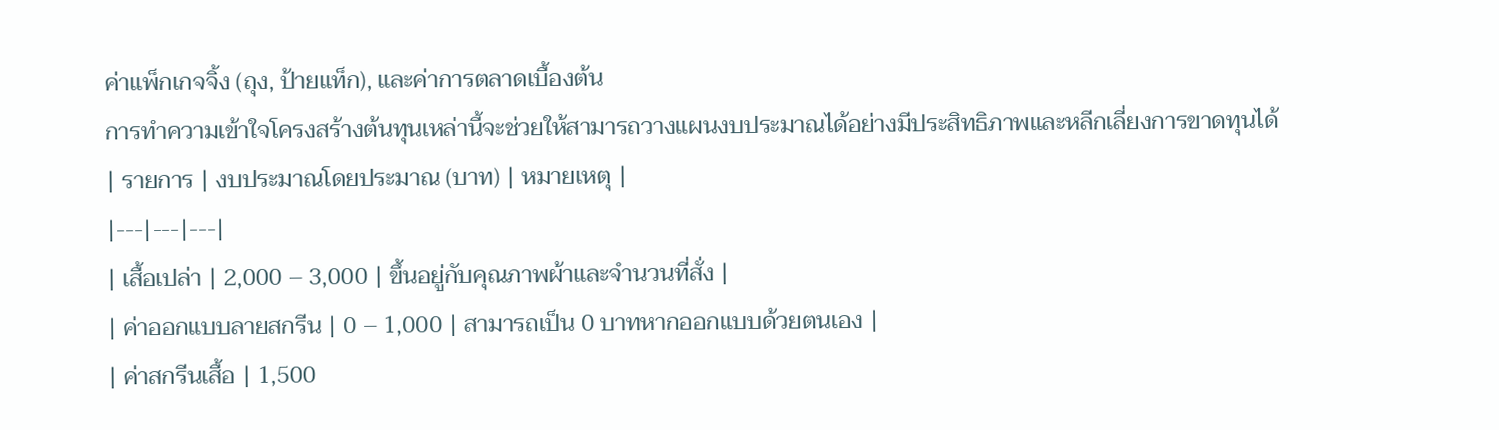ค่าแพ็กเกจจิ้ง (ถุง, ป้ายแท็ก), และค่าการตลาดเบื้องต้น
การทำความเข้าใจโครงสร้างต้นทุนเหล่านี้จะช่วยให้สามารถวางแผนงบประมาณได้อย่างมีประสิทธิภาพและหลีกเลี่ยงการขาดทุนได้
| รายการ | งบประมาณโดยประมาณ (บาท) | หมายเหตุ |
|---|---|---|
| เสื้อเปล่า | 2,000 – 3,000 | ขึ้นอยู่กับคุณภาพผ้าและจำนวนที่สั่ง |
| ค่าออกแบบลายสกรีน | 0 – 1,000 | สามารถเป็น 0 บาทหากออกแบบด้วยตนเอง |
| ค่าสกรีนเสื้อ | 1,500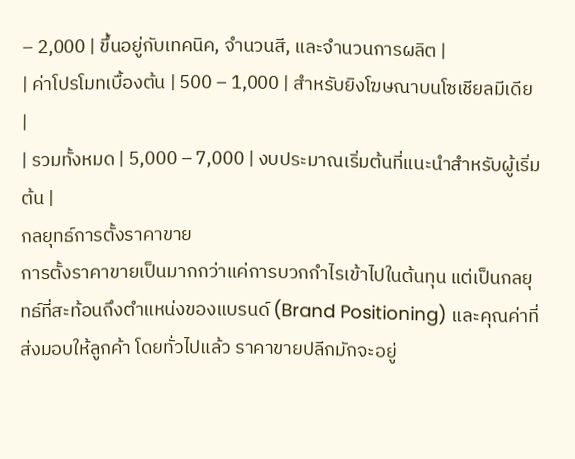– 2,000 | ขึ้นอยู่กับเทคนิค, จำนวนสี, และจำนวนการผลิต |
| ค่าโปรโมทเบื้องต้น | 500 – 1,000 | สำหรับยิงโฆษณาบนโซเชียลมีเดีย |
| รวมทั้งหมด | 5,000 – 7,000 | งบประมาณเริ่มต้นที่แนะนำสำหรับผู้เริ่มต้น |
กลยุทธ์การตั้งราคาขาย
การตั้งราคาขายเป็นมากกว่าแค่การบวกกำไรเข้าไปในต้นทุน แต่เป็นกลยุทธ์ที่สะท้อนถึงตำแหน่งของแบรนด์ (Brand Positioning) และคุณค่าที่ส่งมอบให้ลูกค้า โดยทั่วไปแล้ว ราคาขายปลีกมักจะอยู่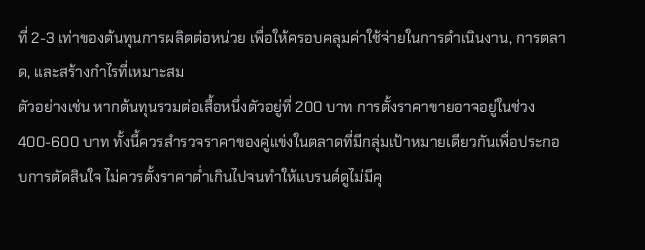ที่ 2-3 เท่าของต้นทุนการผลิตต่อหน่วย เพื่อให้ครอบคลุมค่าใช้จ่ายในการดำเนินงาน, การตลาด, และสร้างกำไรที่เหมาะสม
ตัวอย่างเช่น หากต้นทุนรวมต่อเสื้อหนึ่งตัวอยู่ที่ 200 บาท การตั้งราคาขายอาจอยู่ในช่วง 400-600 บาท ทั้งนี้ควรสำรวจราคาของคู่แข่งในตลาดที่มีกลุ่มเป้าหมายเดียวกันเพื่อประกอบการตัดสินใจ ไม่ควรตั้งราคาต่ำเกินไปจนทำให้แบรนด์ดูไม่มีคุ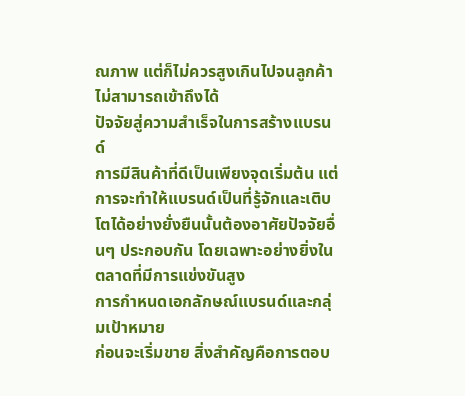ณภาพ แต่ก็ไม่ควรสูงเกินไปจนลูกค้าไม่สามารถเข้าถึงได้
ปัจจัยสู่ความสำเร็จในการสร้างแบรนด์
การมีสินค้าที่ดีเป็นเพียงจุดเริ่มต้น แต่การจะทำให้แบรนด์เป็นที่รู้จักและเติบโตได้อย่างยั่งยืนนั้นต้องอาศัยปัจจัยอื่นๆ ประกอบกัน โดยเฉพาะอย่างยิ่งในตลาดที่มีการแข่งขันสูง
การกำหนดเอกลักษณ์แบรนด์และกลุ่มเป้าหมาย
ก่อนจะเริ่มขาย สิ่งสำคัญคือการตอบ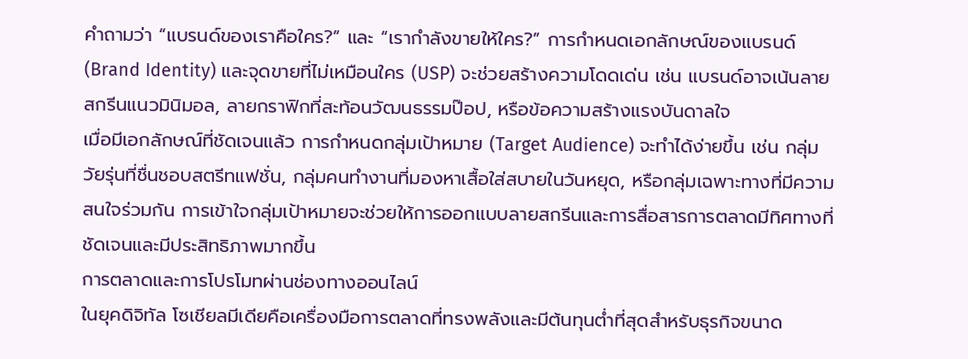คำถามว่า “แบรนด์ของเราคือใคร?” และ “เรากำลังขายให้ใคร?” การกำหนดเอกลักษณ์ของแบรนด์ (Brand Identity) และจุดขายที่ไม่เหมือนใคร (USP) จะช่วยสร้างความโดดเด่น เช่น แบรนด์อาจเน้นลายสกรีนแนวมินิมอล, ลายกราฟิกที่สะท้อนวัฒนธรรมป๊อป, หรือข้อความสร้างแรงบันดาลใจ
เมื่อมีเอกลักษณ์ที่ชัดเจนแล้ว การกำหนดกลุ่มเป้าหมาย (Target Audience) จะทำได้ง่ายขึ้น เช่น กลุ่มวัยรุ่นที่ชื่นชอบสตรีทแฟชั่น, กลุ่มคนทำงานที่มองหาเสื้อใส่สบายในวันหยุด, หรือกลุ่มเฉพาะทางที่มีความสนใจร่วมกัน การเข้าใจกลุ่มเป้าหมายจะช่วยให้การออกแบบลายสกรีนและการสื่อสารการตลาดมีทิศทางที่ชัดเจนและมีประสิทธิภาพมากขึ้น
การตลาดและการโปรโมทผ่านช่องทางออนไลน์
ในยุคดิจิทัล โซเชียลมีเดียคือเครื่องมือการตลาดที่ทรงพลังและมีต้นทุนต่ำที่สุดสำหรับธุรกิจขนาด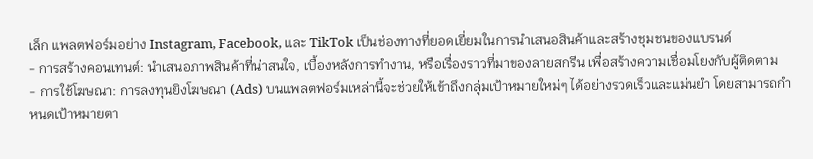เล็ก แพลตฟอร์มอย่าง Instagram, Facebook, และ TikTok เป็นช่องทางที่ยอดเยี่ยมในการนำเสนอสินค้าและสร้างชุมชนของแบรนด์
- การสร้างคอนเทนต์: นำเสนอภาพสินค้าที่น่าสนใจ, เบื้องหลังการทำงาน, หรือเรื่องราวที่มาของลายสกรีน เพื่อสร้างความเชื่อมโยงกับผู้ติดตาม
- การใช้โฆษณา: การลงทุนยิงโฆษณา (Ads) บนแพลตฟอร์มเหล่านี้จะช่วยให้เข้าถึงกลุ่มเป้าหมายใหม่ๆ ได้อย่างรวดเร็วและแม่นยำ โดยสามารถกำหนดเป้าหมายตา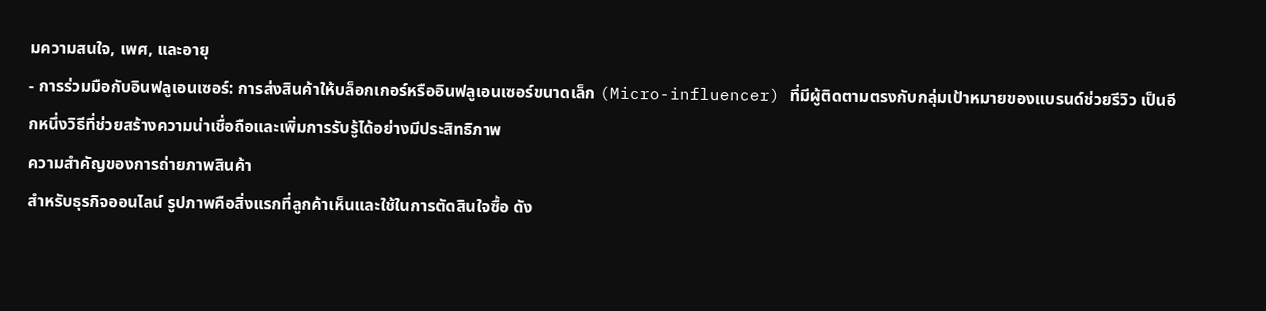มความสนใจ, เพศ, และอายุ
- การร่วมมือกับอินฟลูเอนเซอร์: การส่งสินค้าให้บล็อกเกอร์หรืออินฟลูเอนเซอร์ขนาดเล็ก (Micro-influencer) ที่มีผู้ติดตามตรงกับกลุ่มเป้าหมายของแบรนด์ช่วยรีวิว เป็นอีกหนึ่งวิธีที่ช่วยสร้างความน่าเชื่อถือและเพิ่มการรับรู้ได้อย่างมีประสิทธิภาพ
ความสำคัญของการถ่ายภาพสินค้า
สำหรับธุรกิจออนไลน์ รูปภาพคือสิ่งแรกที่ลูกค้าเห็นและใช้ในการตัดสินใจซื้อ ดัง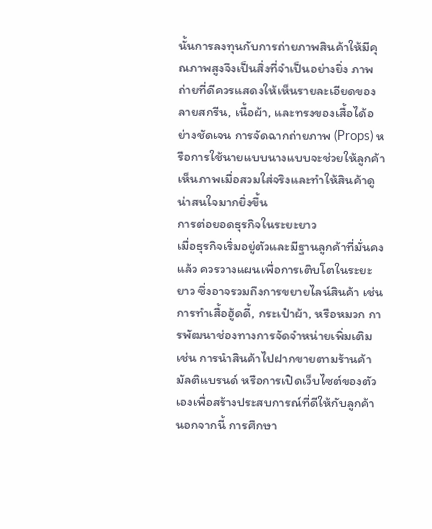นั้นการลงทุนกับการถ่ายภาพสินค้าให้มีคุณภาพสูงจึงเป็นสิ่งที่จำเป็นอย่างยิ่ง ภาพถ่ายที่ดีควรแสดงให้เห็นรายละเอียดของลายสกรีน, เนื้อผ้า, และทรงของเสื้อได้อย่างชัดเจน การจัดฉากถ่ายภาพ (Props) หรือการใช้นายแบบนางแบบจะช่วยให้ลูกค้าเห็นภาพเมื่อสวมใส่จริงและทำให้สินค้าดูน่าสนใจมากยิ่งขึ้น
การต่อยอดธุรกิจในระยะยาว
เมื่อธุรกิจเริ่มอยู่ตัวและมีฐานลูกค้าที่มั่นคงแล้ว ควรวางแผนเพื่อการเติบโตในระยะยาว ซึ่งอาจรวมถึงการขยายไลน์สินค้า เช่น การทำเสื้อฮู้ดดี้, กระเป๋าผ้า, หรือหมวก การพัฒนาช่องทางการจัดจำหน่ายเพิ่มเติม เช่น การนำสินค้าไปฝากขายตามร้านค้ามัลติแบรนด์ หรือการเปิดเว็บไซต์ของตัวเองเพื่อสร้างประสบการณ์ที่ดีให้กับลูกค้า นอกจากนี้ การศึกษา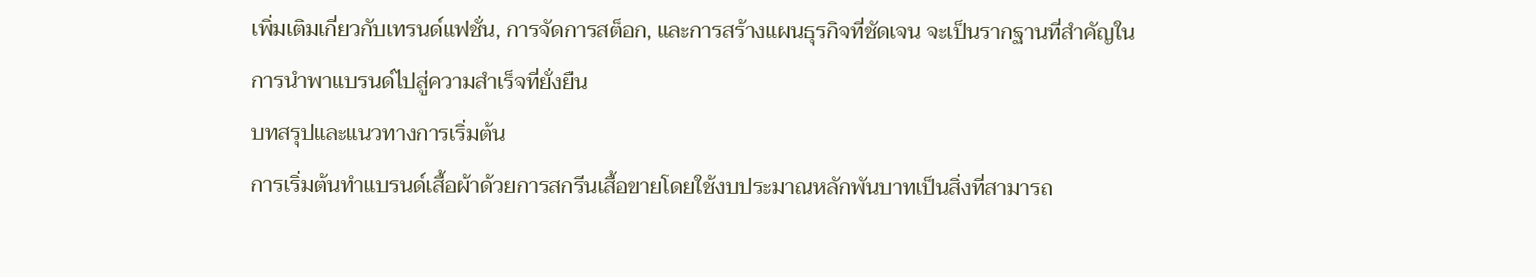เพิ่มเติมเกี่ยวกับเทรนด์แฟชั่น, การจัดการสต็อก, และการสร้างแผนธุรกิจที่ชัดเจน จะเป็นรากฐานที่สำคัญในการนำพาแบรนด์ไปสู่ความสำเร็จที่ยั่งยืน
บทสรุปและแนวทางการเริ่มต้น
การเริ่มต้นทำแบรนด์เสื้อผ้าด้วยการสกรีนเสื้อขายโดยใช้งบประมาณหลักพันบาทเป็นสิ่งที่สามารถ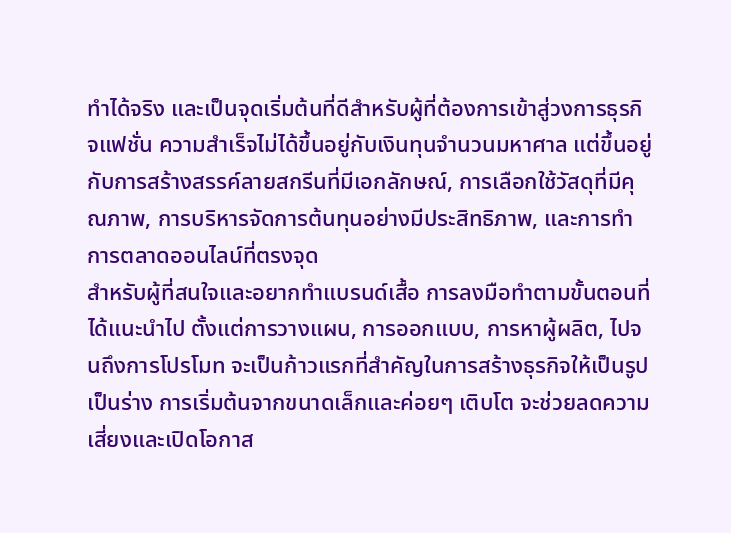ทำได้จริง และเป็นจุดเริ่มต้นที่ดีสำหรับผู้ที่ต้องการเข้าสู่วงการธุรกิจแฟชั่น ความสำเร็จไม่ได้ขึ้นอยู่กับเงินทุนจำนวนมหาศาล แต่ขึ้นอยู่กับการสร้างสรรค์ลายสกรีนที่มีเอกลักษณ์, การเลือกใช้วัสดุที่มีคุณภาพ, การบริหารจัดการต้นทุนอย่างมีประสิทธิภาพ, และการทำการตลาดออนไลน์ที่ตรงจุด
สำหรับผู้ที่สนใจและอยากทำแบรนด์เสื้อ การลงมือทำตามขั้นตอนที่ได้แนะนำไป ตั้งแต่การวางแผน, การออกแบบ, การหาผู้ผลิต, ไปจนถึงการโปรโมท จะเป็นก้าวแรกที่สำคัญในการสร้างธุรกิจให้เป็นรูปเป็นร่าง การเริ่มต้นจากขนาดเล็กและค่อยๆ เติบโต จะช่วยลดความเสี่ยงและเปิดโอกาส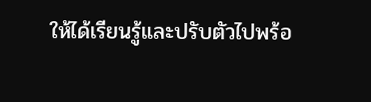ให้ได้เรียนรู้และปรับตัวไปพร้อ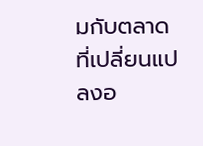มกับตลาดที่เปลี่ยนแปลงอ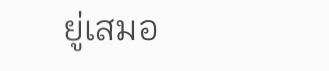ยู่เสมอ